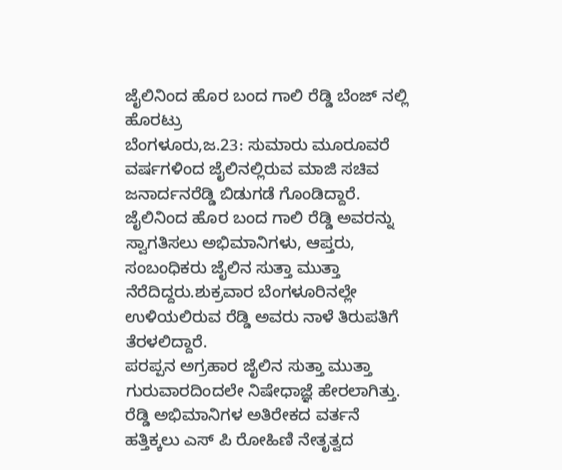ಜೈಲಿನಿಂದ ಹೊರ ಬಂದ ಗಾಲಿ ರೆಡ್ಡಿ ಬೆಂಜ್ ನಲ್ಲಿ ಹೊರಟ್ರು
ಬೆಂಗಳೂರು,ಜ.23: ಸುಮಾರು ಮೂರೂವರೆ ವರ್ಷಗಳಿಂದ ಜೈಲಿನಲ್ಲಿರುವ ಮಾಜಿ ಸಚಿವ ಜನಾರ್ದನರೆಡ್ಡಿ ಬಿಡುಗಡೆ ಗೊಂಡಿದ್ದಾರೆ. ಜೈಲಿನಿಂದ ಹೊರ ಬಂದ ಗಾಲಿ ರೆಡ್ಡಿ ಅವರನ್ನು ಸ್ವಾಗತಿಸಲು ಅಭಿಮಾನಿಗಳು, ಆಪ್ತರು, ಸಂಬಂಧಿಕರು ಜೈಲಿನ ಸುತ್ತಾ ಮುತ್ತಾ ನೆರೆದಿದ್ದರು.ಶುಕ್ರವಾರ ಬೆಂಗಳೂರಿನಲ್ಲೇ ಉಳಿಯಲಿರುವ ರೆಡ್ಡಿ ಅವರು ನಾಳೆ ತಿರುಪತಿಗೆ ತೆರಳಲಿದ್ದಾರೆ.
ಪರಪ್ಪನ ಅಗ್ರಹಾರ ಜೈಲಿನ ಸುತ್ತಾ ಮುತ್ತಾ ಗುರುವಾರದಿಂದಲೇ ನಿಷೇಧಾಜ್ಞೆ ಹೇರಲಾಗಿತ್ತು. ರೆಡ್ಡಿ ಅಭಿಮಾನಿಗಳ ಅತಿರೇಕದ ವರ್ತನೆ ಹತ್ತಿಕ್ಕಲು ಎಸ್ ಪಿ ರೋಹಿಣಿ ನೇತೃತ್ವದ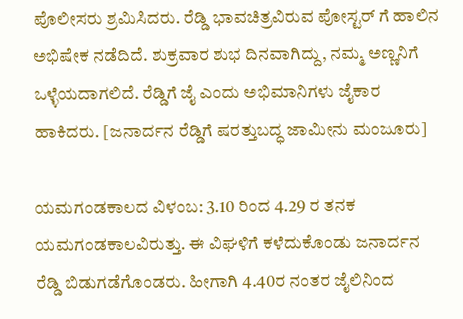ಪೊಲೀಸರು ಶ್ರಮಿಸಿದರು. ರೆಡ್ಡಿ ಭಾವಚಿತ್ರವಿರುವ ಪೋಸ್ಟರ್ ಗೆ ಹಾಲಿನ ಅಭಿಷೇಕ ನಡೆದಿದೆ. ಶುಕ್ರವಾರ ಶುಭ ದಿನವಾಗಿದ್ದು, ನಮ್ಮ ಅಣ್ಣನಿಗೆ ಒಳ್ಳೆಯದಾಗಲಿದೆ. ರೆಡ್ಡಿಗೆ ಜೈ ಎಂದು ಅಭಿಮಾನಿಗಳು ಜೈಕಾರ ಹಾಕಿದರು. [ಜನಾರ್ದನ ರೆಡ್ಡಿಗೆ ಷರತ್ತುಬದ್ಧ ಜಾಮೀನು ಮಂಜೂರು]

ಯಮಗಂಡಕಾಲದ ವಿಳಂಬ: 3.10 ರಿಂದ 4.29 ರ ತನಕ ಯಮಗಂಡಕಾಲವಿರುತ್ತು. ಈ ವಿಘಳಿಗೆ ಕಳೆದುಕೊಂಡು ಜನಾರ್ದನ ರೆಡ್ಡಿ ಬಿಡುಗಡೆಗೊಂಡರು. ಹೀಗಾಗಿ 4.40ರ ನಂತರ ಜೈಲಿನಿಂದ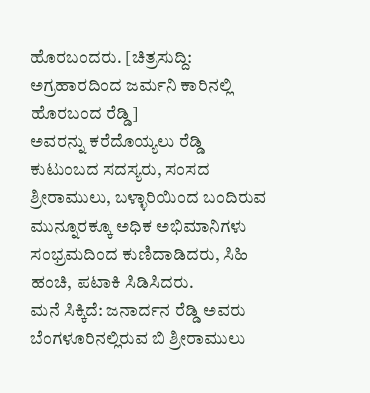ಹೊರಬಂದರು. [ಚಿತ್ರಸುದ್ದಿ: ಅಗ್ರಹಾರದಿಂದ ಜರ್ಮನಿ ಕಾರಿನಲ್ಲಿ ಹೊರಬಂದ ರೆಡ್ಡಿ]
ಅವರನ್ನು ಕರೆದೊಯ್ಯಲು ರೆಡ್ಡಿ ಕುಟುಂಬದ ಸದಸ್ಯರು, ಸಂಸದ ಶ್ರೀರಾಮುಲು, ಬಳ್ಳಾರಿಯಿಂದ ಬಂದಿರುವ ಮುನ್ನೂರಕ್ಕೂ ಅಧಿಕ ಅಭಿಮಾನಿಗಳು ಸಂಭ್ರಮದಿಂದ ಕುಣಿದಾಡಿದರು, ಸಿಹಿ ಹಂಚಿ, ಪಟಾಕಿ ಸಿಡಿಸಿದರು.
ಮನೆ ಸಿಕ್ಕಿದೆ: ಜನಾರ್ದನ ರೆಡ್ಡಿ ಅವರು ಬೆಂಗಳೂರಿನಲ್ಲಿರುವ ಬಿ ಶ್ರೀರಾಮುಲು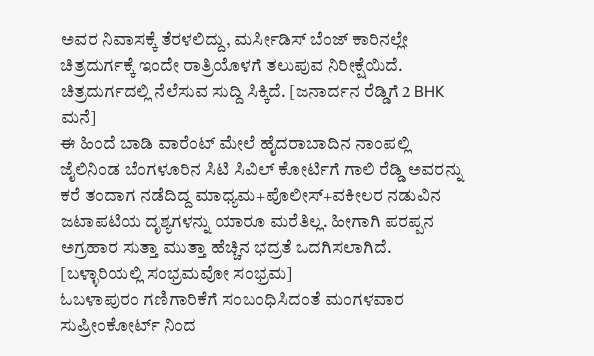ಅವರ ನಿವಾಸಕ್ಕೆ ತೆರಳಲಿದ್ದು, ಮರ್ಸೀಡಿಸ್ ಬೆಂಜ್ ಕಾರಿನಲ್ಲೇ ಚಿತ್ರದುರ್ಗಕ್ಕೆ ಇಂದೇ ರಾತ್ರಿಯೊಳಗೆ ತಲುಪುವ ನಿರೀಕ್ಷೆಯಿದೆ. ಚಿತ್ರದುರ್ಗದಲ್ಲಿ ನೆಲೆಸುವ ಸುದ್ದಿ ಸಿಕ್ಕಿದೆ. [ಜನಾರ್ದನ ರೆಡ್ಡಿಗೆ 2 BHK ಮನೆ]
ಈ ಹಿಂದೆ ಬಾಡಿ ವಾರೆಂಟ್ ಮೇಲೆ ಹೈದರಾಬಾದಿನ ನಾಂಪಲ್ಲಿ ಜೈಲಿನಿಂಡ ಬೆಂಗಳೂರಿನ ಸಿಟಿ ಸಿವಿಲ್ ಕೋರ್ಟಿಗೆ ಗಾಲಿ ರೆಡ್ಡಿ ಅವರನ್ನು ಕರೆ ತಂದಾಗ ನಡೆದಿದ್ದ ಮಾಧ್ಯಮ+ಪೊಲೀಸ್+ವಕೀಲರ ನಡುವಿನ ಜಟಾಪಟಿಯ ದೃಶ್ಯಗಳನ್ನು ಯಾರೂ ಮರೆತಿಲ್ಲ. ಹೀಗಾಗಿ ಪರಪ್ಪನ ಅಗ್ರಹಾರ ಸುತ್ತಾ ಮುತ್ತಾ ಹೆಚ್ಚಿನ ಭದ್ರತೆ ಒದಗಿಸಲಾಗಿದೆ. [ಬಳ್ಳಾರಿಯಲ್ಲಿ ಸಂಭ್ರಮವೋ ಸಂಭ್ರಮ]
ಓಬಳಾಪುರಂ ಗಣಿಗಾರಿಕೆಗೆ ಸಂಬಂಧಿಸಿದಂತೆ ಮಂಗಳವಾರ ಸುಪ್ರೀಂಕೋರ್ಟ್ ನಿಂದ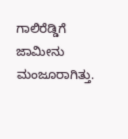ಗಾಲಿರೆಡ್ಡಿಗೆ ಜಾಮೀನು ಮಂಜೂರಾಗಿತ್ತು.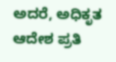ಅದರೆ, ಅಧಿಕೃತ ಆದೇಶ ಪ್ರತಿ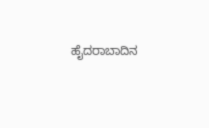ಹೈದರಾಬಾದಿನ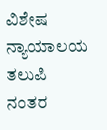ವಿಶೇಷ ನ್ಯಾಯಾಲಯ ತಲುಪಿ ನಂತರ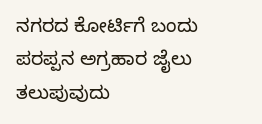ನಗರದ ಕೋರ್ಟಿಗೆ ಬಂದು ಪರಪ್ಪನ ಅಗ್ರಹಾರ ಜೈಲು ತಲುಪುವುದು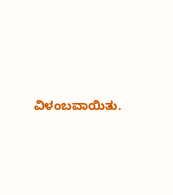ವಿಳಂಬವಾಯಿತು.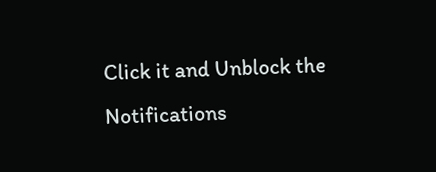Click it and Unblock the Notifications